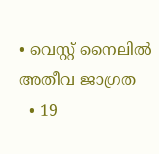• വെസ്റ്റ് നൈലില്‍ അതീവ ജാഗ്രത
  • 19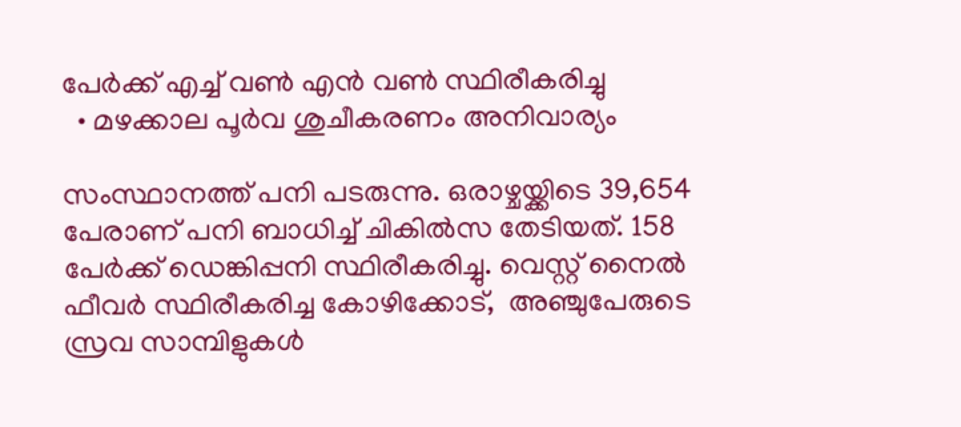പേര്‍ക്ക് എച്ച് വണ്‍ എന്‍ വണ്‍ സ്ഥിരീകരിച്ചു
  • മഴക്കാല പൂര്‍വ ശുചീകരണം അനിവാര്യം

സംസ്ഥാനത്ത് പനി പടരുന്നു. ഒരാഴ്ചയ്ക്കിടെ 39,654 പേരാണ് പനി ബാധിച്ച് ചികില്‍സ തേടിയത്. 158 പേര്‍ക്ക് ഡെങ്കിപ്പനി സ്ഥിരീകരിച്ചു. വെസ്റ്റ് നൈല്‍ ഫീവര്‍ സ്ഥിരീകരിച്ച കോഴിക്കോട്,  അഞ്ചുപേരുടെ  സ്രവ സാമ്പിളുകള്‍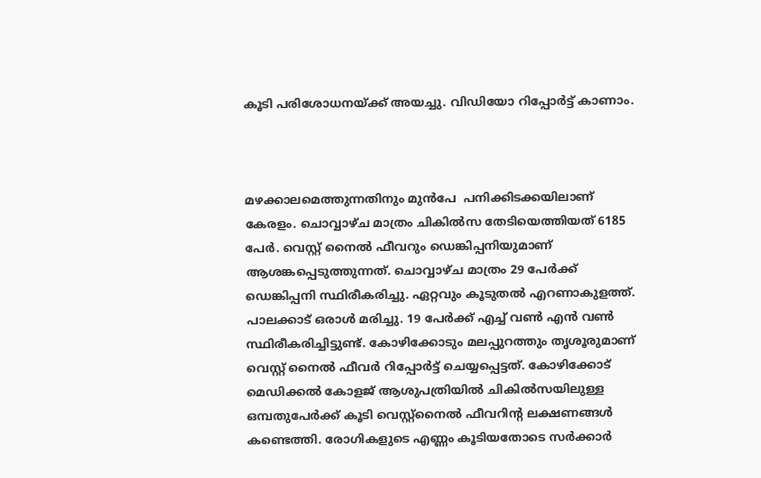കൂടി പരിശോധനയ്ക്ക് അയച്ചു. വിഡിയോ റിപ്പോര്‍ട്ട് കാണാം.



മഴക്കാലമെത്തുന്നതിനും മുന്‍പേ  പനിക്കിടക്കയിലാണ് കേരളം. ചൊവ്വാഴ്ച മാത്രം ചികില്‍സ തേടിയെത്തിയത് 6185 പേര്‍. വെസ്റ്റ് നൈല്‍ ഫീവറും ഡെങ്കിപ്പനിയുമാണ് ആശങ്കപ്പെടുത്തുന്നത്. ചൊവ്വാഴ്ച മാത്രം 29 പേര്‍ക്ക് ഡെങ്കിപ്പനി സ്ഥിരീകരിച്ചു. ഏറ്റവും കൂടുതല്‍ എറണാകുളത്ത്. പാലക്കാട് ഒരാള്‍ മരിച്ചു. 19 പേര്‍ക്ക് എച്ച് വണ്‍ എന്‍ വണ്‍ സ്ഥിരീകരിച്ചിട്ടുണ്ട്. കോഴിക്കോടും മലപ്പുറത്തും തൃശൂരുമാണ് വെസ്റ്റ് നൈല്‍ ഫീവര്‍ റിപ്പോര്‍ട്ട് ചെയ്യപ്പെട്ടത്. കോഴിക്കോട് മെഡിക്കല്‍ കോളജ് ആശുപത്രിയില്‍ ചികില്‍സയിലുള്ള ഒമ്പതുപേര്‍ക്ക് കൂടി വെസ്റ്റ്നൈല്‍ ഫീവറിന്റ ലക്ഷണങ്ങള്‍ കണ്ടെത്തി. രോഗികളുടെ എണ്ണം കൂടിയതോടെ സര്‍ക്കാര്‍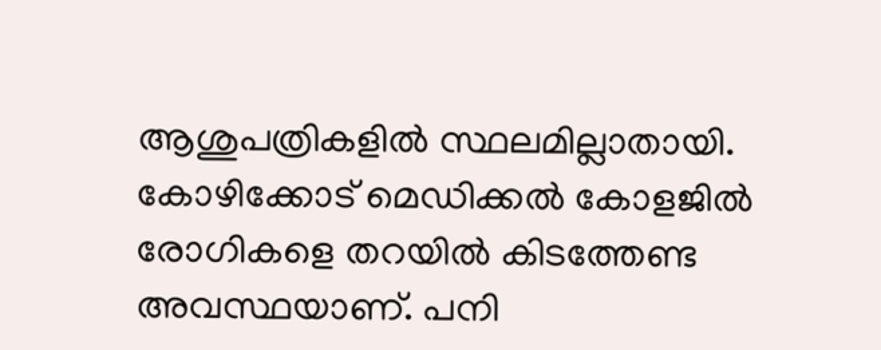ആശുപത്രികളില്‍ സ്ഥലമില്ലാതായി. കോഴിക്കോട് മെഡിക്കല്‍ കോളജില്‍ രോഗികളെ തറയില്‍ കിടത്തേണ്ട അവസ്ഥയാണ്. പനി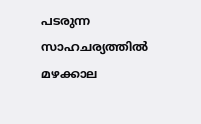പടരുന്ന സാഹചര്യത്തില്‍ മഴക്കാല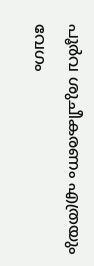പൂര്‍വ ശുചീകരണം എത്രയും വേഗം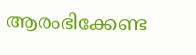ആരംഭിക്കേണ്ട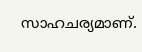സാഹചര്യമാണ്.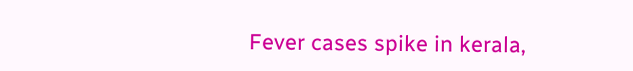Fever cases spike in kerala,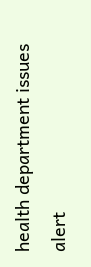health department issues alert